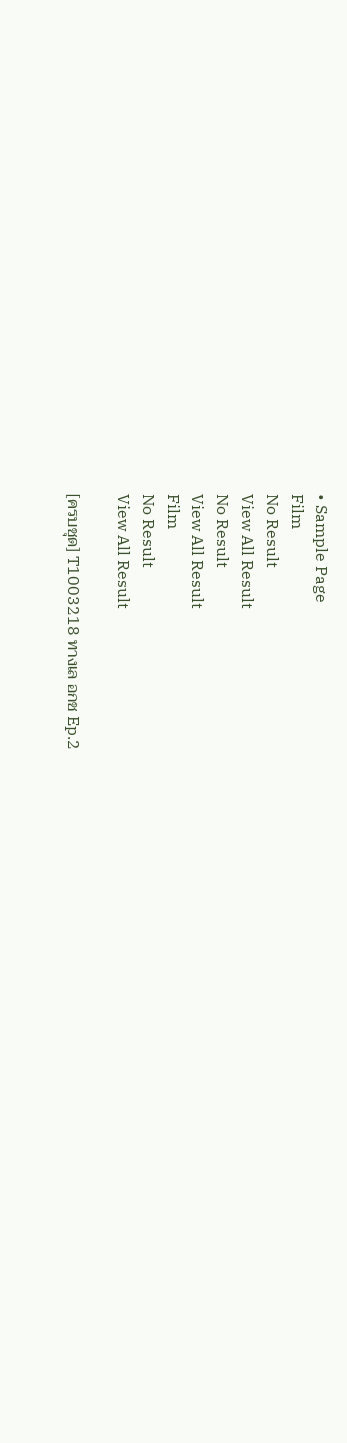• Sample Page
Film
No Result
View All Result
No Result
View All Result
Film
No Result
View All Result

[ครบชุด] T1003218 ทางเล อกช Ep.2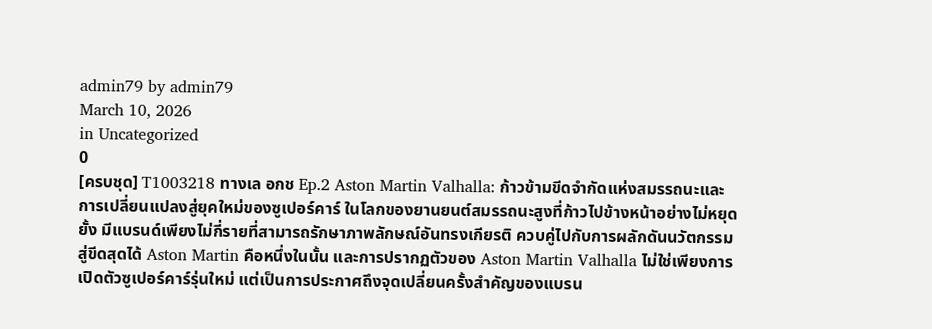admin79 by admin79
March 10, 2026
in Uncategorized
0
[ครบชุด] T1003218 ทางเล อกช Ep.2 Aston Martin Valhalla: ก้าวข้ามขีดจำกัดแห่งสมรรถนะและการเปลี่ยนแปลงสู่ยุคใหม่ของซูเปอร์คาร์ ในโลกของยานยนต์สมรรถนะสูงที่ก้าวไปข้างหน้าอย่างไม่หยุดยั้ง มีแบรนด์เพียงไม่กี่รายที่สามารถรักษาภาพลักษณ์อันทรงเกียรติ ควบคู่ไปกับการผลักดันนวัตกรรมสู่ขีดสุดได้ Aston Martin คือหนึ่งในนั้น และการปรากฏตัวของ Aston Martin Valhalla ไม่ใช่เพียงการเปิดตัวซูเปอร์คาร์รุ่นใหม่ แต่เป็นการประกาศถึงจุดเปลี่ยนครั้งสำคัญของแบรน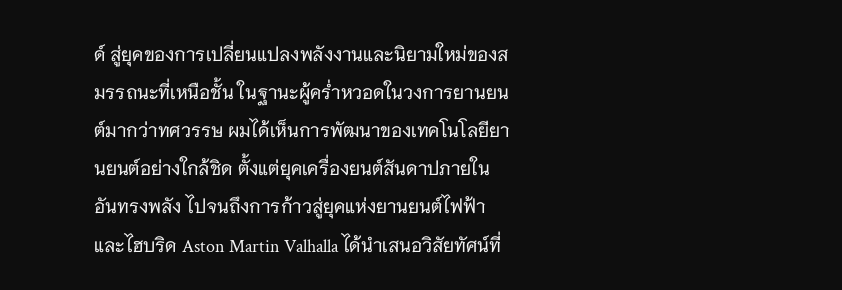ด์ สู่ยุคของการเปลี่ยนแปลงพลังงานและนิยามใหม่ของสมรรถนะที่เหนือชั้น ในฐานะผู้คร่ำหวอดในวงการยานยนต์มากว่าทศวรรษ ผมได้เห็นการพัฒนาของเทคโนโลยียานยนต์อย่างใกล้ชิด ตั้งแต่ยุคเครื่องยนต์สันดาปภายในอันทรงพลัง ไปจนถึงการก้าวสู่ยุคแห่งยานยนต์ไฟฟ้าและไฮบริด Aston Martin Valhalla ได้นำเสนอวิสัยทัศน์ที่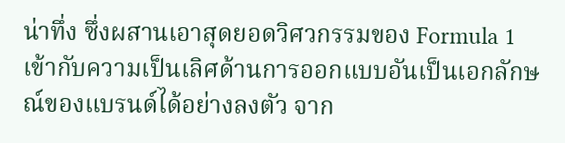น่าทึ่ง ซึ่งผสานเอาสุดยอดวิศวกรรมของ Formula 1 เข้ากับความเป็นเลิศด้านการออกแบบอันเป็นเอกลักษณ์ของแบรนด์ได้อย่างลงตัว จาก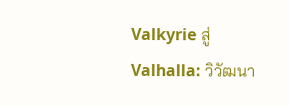Valkyrie สู่ Valhalla: วิวัฒนา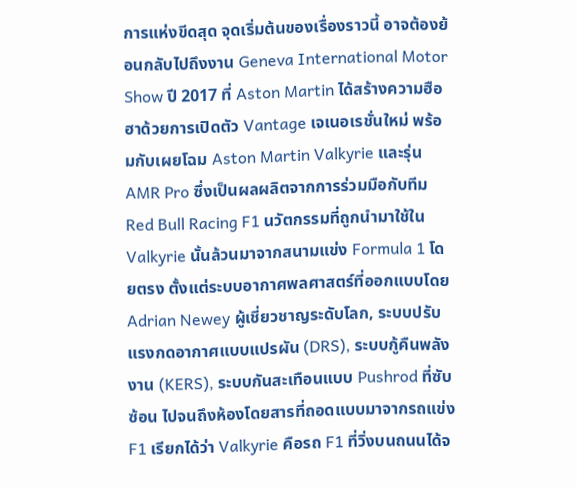การแห่งขีดสุด จุดเริ่มต้นของเรื่องราวนี้ อาจต้องย้อนกลับไปถึงงาน Geneva International Motor Show ปี 2017 ที่ Aston Martin ได้สร้างความฮือฮาด้วยการเปิดตัว Vantage เจเนอเรชั่นใหม่ พร้อมกับเผยโฉม Aston Martin Valkyrie และรุ่น AMR Pro ซึ่งเป็นผลผลิตจากการร่วมมือกับทีม Red Bull Racing F1 นวัตกรรมที่ถูกนำมาใช้ใน Valkyrie นั้นล้วนมาจากสนามแข่ง Formula 1 โดยตรง ตั้งแต่ระบบอากาศพลศาสตร์ที่ออกแบบโดย Adrian Newey ผู้เชี่ยวชาญระดับโลก, ระบบปรับแรงกดอากาศแบบแปรผัน (DRS), ระบบกู้คืนพลังงาน (KERS), ระบบกันสะเทือนแบบ Pushrod ที่ซับซ้อน ไปจนถึงห้องโดยสารที่ถอดแบบมาจากรถแข่ง F1 เรียกได้ว่า Valkyrie คือรถ F1 ที่วิ่งบนถนนได้จ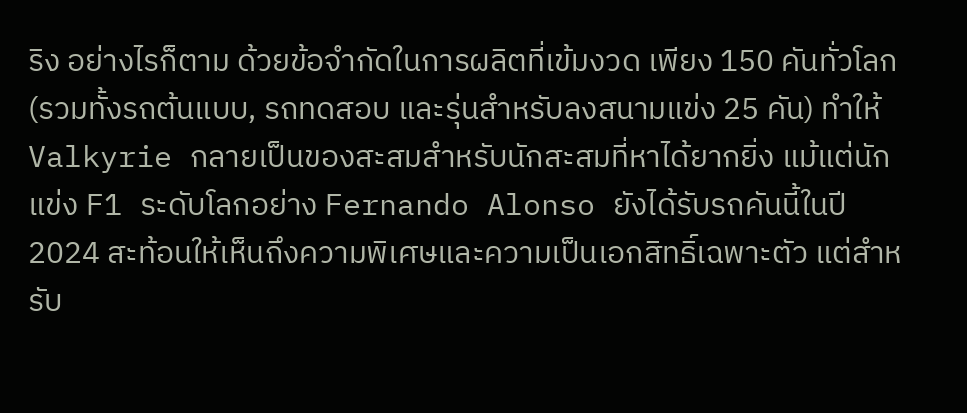ริง อย่างไรก็ตาม ด้วยข้อจำกัดในการผลิตที่เข้มงวด เพียง 150 คันทั่วโลก (รวมทั้งรถต้นแบบ, รถทดสอบ และรุ่นสำหรับลงสนามแข่ง 25 คัน) ทำให้ Valkyrie กลายเป็นของสะสมสำหรับนักสะสมที่หาได้ยากยิ่ง แม้แต่นักแข่ง F1 ระดับโลกอย่าง Fernando Alonso ยังได้รับรถคันนี้ในปี 2024 สะท้อนให้เห็นถึงความพิเศษและความเป็นเอกสิทธิ์เฉพาะตัว แต่สำหรับ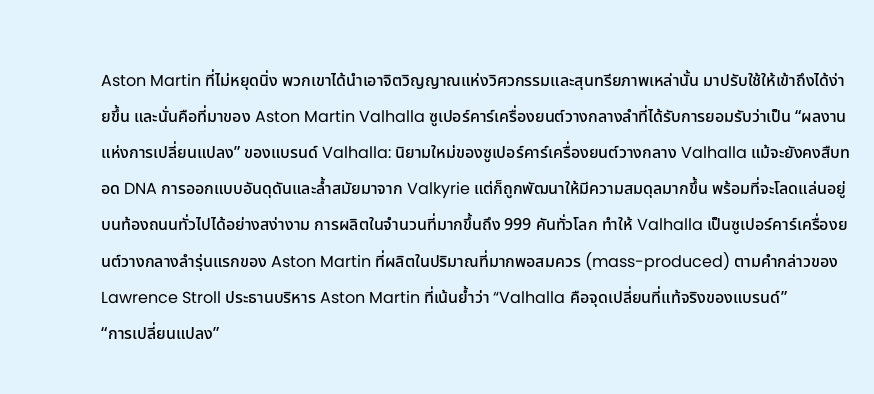Aston Martin ที่ไม่หยุดนิ่ง พวกเขาได้นำเอาจิตวิญญาณแห่งวิศวกรรมและสุนทรียภาพเหล่านั้น มาปรับใช้ให้เข้าถึงได้ง่ายขึ้น และนั่นคือที่มาของ Aston Martin Valhalla ซูเปอร์คาร์เครื่องยนต์วางกลางลำที่ได้รับการยอมรับว่าเป็น “ผลงานแห่งการเปลี่ยนแปลง” ของแบรนด์ Valhalla: นิยามใหม่ของซูเปอร์คาร์เครื่องยนต์วางกลาง Valhalla แม้จะยังคงสืบทอด DNA การออกแบบอันดุดันและล้ำสมัยมาจาก Valkyrie แต่ก็ถูกพัฒนาให้มีความสมดุลมากขึ้น พร้อมที่จะโลดแล่นอยู่บนท้องถนนทั่วไปได้อย่างสง่างาม การผลิตในจำนวนที่มากขึ้นถึง 999 คันทั่วโลก ทำให้ Valhalla เป็นซูเปอร์คาร์เครื่องยนต์วางกลางลำรุ่นแรกของ Aston Martin ที่ผลิตในปริมาณที่มากพอสมควร (mass-produced) ตามคำกล่าวของ Lawrence Stroll ประธานบริหาร Aston Martin ที่เน้นย้ำว่า “Valhalla คือจุดเปลี่ยนที่แท้จริงของแบรนด์”
“การเปลี่ยนแปลง”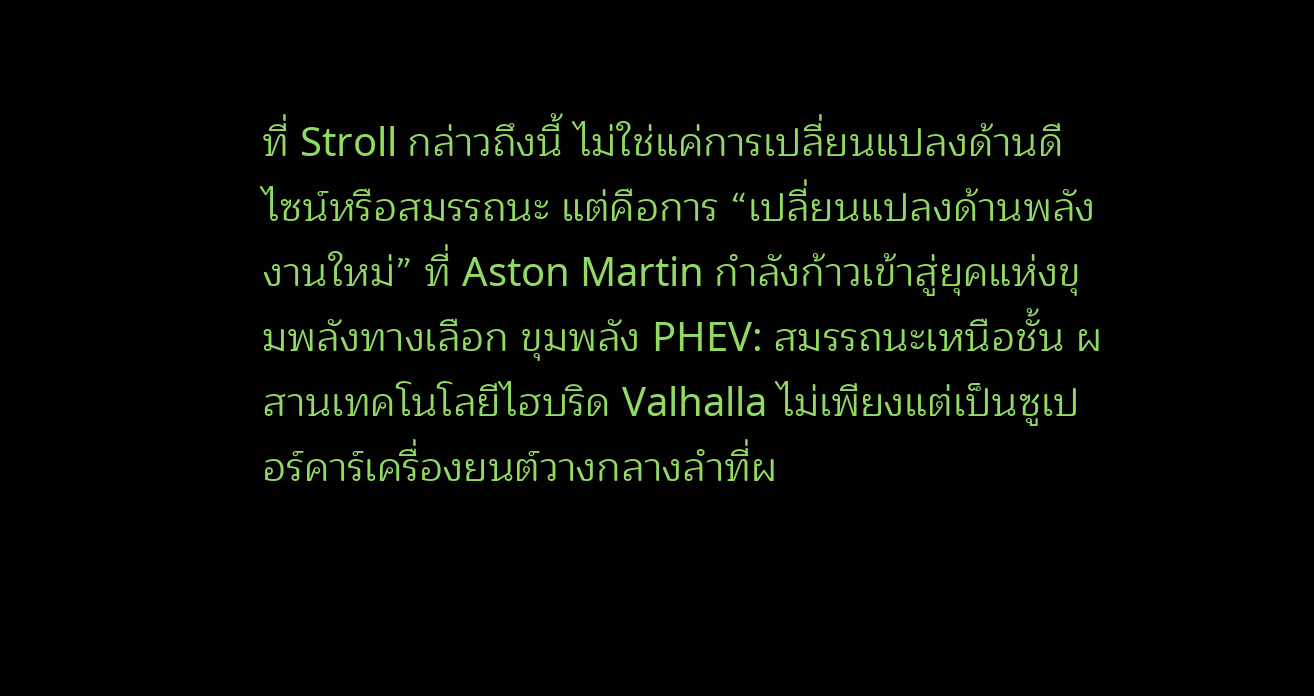ที่ Stroll กล่าวถึงนี้ ไม่ใช่แค่การเปลี่ยนแปลงด้านดีไซน์หรือสมรรถนะ แต่คือการ “เปลี่ยนแปลงด้านพลังงานใหม่” ที่ Aston Martin กำลังก้าวเข้าสู่ยุคแห่งขุมพลังทางเลือก ขุมพลัง PHEV: สมรรถนะเหนือชั้น ผสานเทคโนโลยีไฮบริด Valhalla ไม่เพียงแต่เป็นซูเปอร์คาร์เครื่องยนต์วางกลางลำที่ผ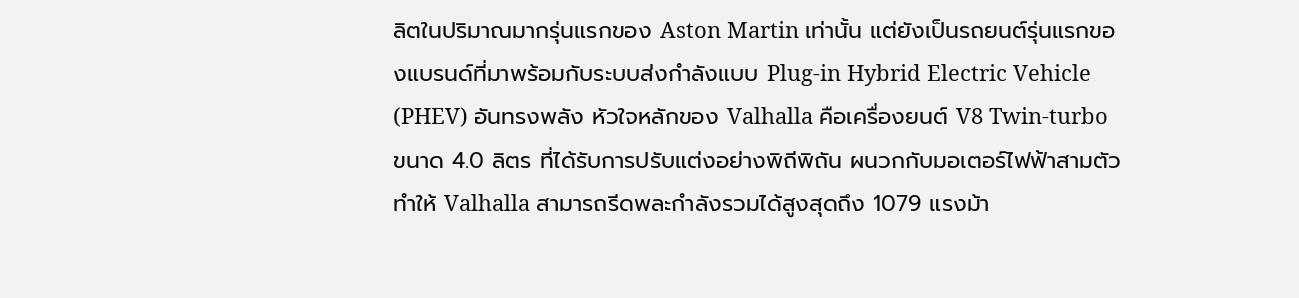ลิตในปริมาณมากรุ่นแรกของ Aston Martin เท่านั้น แต่ยังเป็นรถยนต์รุ่นแรกของแบรนด์ที่มาพร้อมกับระบบส่งกำลังแบบ Plug-in Hybrid Electric Vehicle (PHEV) อันทรงพลัง หัวใจหลักของ Valhalla คือเครื่องยนต์ V8 Twin-turbo ขนาด 4.0 ลิตร ที่ได้รับการปรับแต่งอย่างพิถีพิถัน ผนวกกับมอเตอร์ไฟฟ้าสามตัว ทำให้ Valhalla สามารถรีดพละกำลังรวมได้สูงสุดถึง 1079 แรงม้า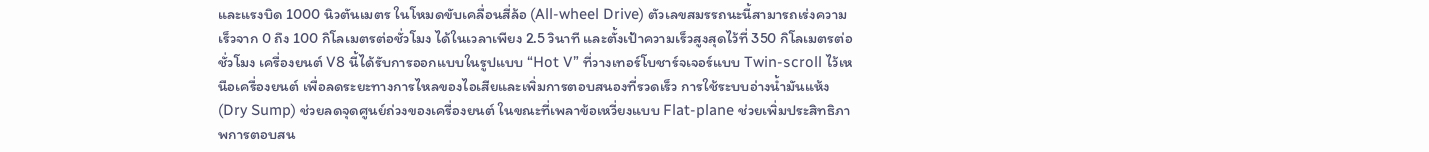และแรงบิด 1000 นิวตันเมตร ในโหมดขับเคลื่อนสี่ล้อ (All-wheel Drive) ตัวเลขสมรรถนะนี้สามารถเร่งความเร็วจาก 0 ถึง 100 กิโลเมตรต่อชั่วโมง ได้ในเวลาเพียง 2.5 วินาที และตั้งเป้าความเร็วสูงสุดไว้ที่ 350 กิโลเมตรต่อชั่วโมง เครื่องยนต์ V8 นี้ได้รับการออกแบบในรูปแบบ “Hot V” ที่วางเทอร์โบชาร์จเจอร์แบบ Twin-scroll ไว้เหนือเครื่องยนต์ เพื่อลดระยะทางการไหลของไอเสียและเพิ่มการตอบสนองที่รวดเร็ว การใช้ระบบอ่างน้ำมันแห้ง (Dry Sump) ช่วยลดจุดศูนย์ถ่วงของเครื่องยนต์ ในขณะที่เพลาข้อเหวี่ยงแบบ Flat-plane ช่วยเพิ่มประสิทธิภาพการตอบสน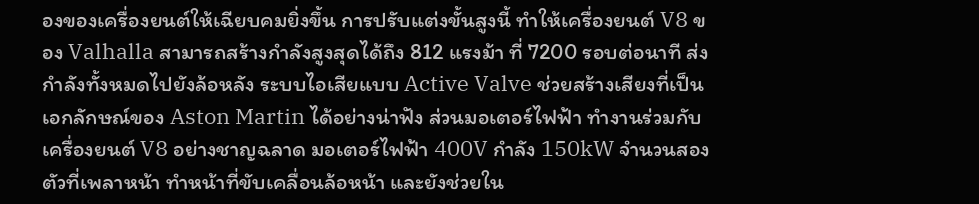องของเครื่องยนต์ให้เฉียบคมยิ่งขึ้น การปรับแต่งขั้นสูงนี้ ทำให้เครื่องยนต์ V8 ของ Valhalla สามารถสร้างกำลังสูงสุดได้ถึง 812 แรงม้า ที่ 7200 รอบต่อนาที ส่งกำลังทั้งหมดไปยังล้อหลัง ระบบไอเสียแบบ Active Valve ช่วยสร้างเสียงที่เป็นเอกลักษณ์ของ Aston Martin ได้อย่างน่าฟัง ส่วนมอเตอร์ไฟฟ้า ทำงานร่วมกับเครื่องยนต์ V8 อย่างชาญฉลาด มอเตอร์ไฟฟ้า 400V กำลัง 150kW จำนวนสองตัวที่เพลาหน้า ทำหน้าที่ขับเคลื่อนล้อหน้า และยังช่วยใน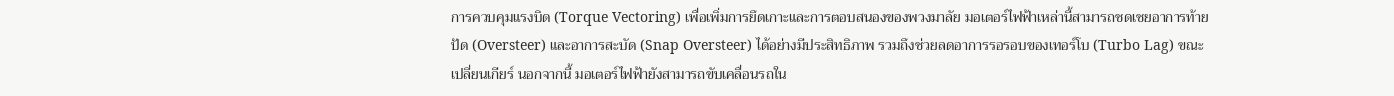การควบคุมแรงบิด (Torque Vectoring) เพื่อเพิ่มการยึดเกาะและการตอบสนองของพวงมาลัย มอเตอร์ไฟฟ้าเหล่านี้สามารถชดเชยอาการท้ายปัด (Oversteer) และอาการสะบัด (Snap Oversteer) ได้อย่างมีประสิทธิภาพ รวมถึงช่วยลดอาการรอรอบของเทอร์โบ (Turbo Lag) ขณะเปลี่ยนเกียร์ นอกจากนี้ มอเตอร์ไฟฟ้ายังสามารถขับเคลื่อนรถใน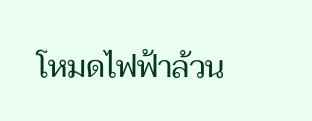โหมดไฟฟ้าล้วน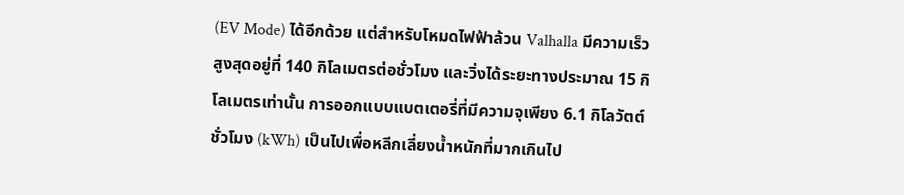(EV Mode) ได้อีกด้วย แต่สำหรับโหมดไฟฟ้าล้วน Valhalla มีความเร็วสูงสุดอยู่ที่ 140 กิโลเมตรต่อชั่วโมง และวิ่งได้ระยะทางประมาณ 15 กิโลเมตรเท่านั้น การออกแบบแบตเตอรี่ที่มีความจุเพียง 6.1 กิโลวัตต์ชั่วโมง (kWh) เป็นไปเพื่อหลีกเลี่ยงน้ำหนักที่มากเกินไป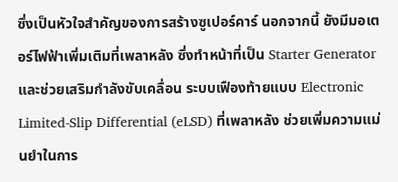ซึ่งเป็นหัวใจสำคัญของการสร้างซูเปอร์คาร์ นอกจากนี้ ยังมีมอเตอร์ไฟฟ้าเพิ่มเติมที่เพลาหลัง ซึ่งทำหน้าที่เป็น Starter Generator และช่วยเสริมกำลังขับเคลื่อน ระบบเฟืองท้ายแบบ Electronic Limited-Slip Differential (eLSD) ที่เพลาหลัง ช่วยเพิ่มความแม่นยำในการ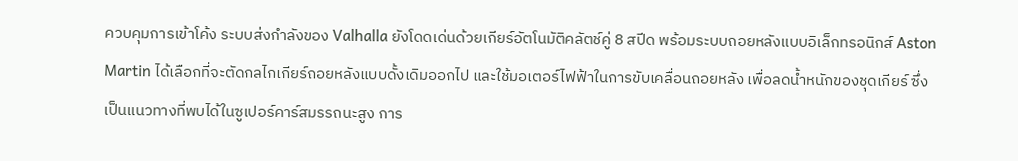ควบคุมการเข้าโค้ง ระบบส่งกำลังของ Valhalla ยังโดดเด่นด้วยเกียร์อัตโนมัติคลัตช์คู่ 8 สปีด พร้อมระบบถอยหลังแบบอิเล็กทรอนิกส์ Aston Martin ได้เลือกที่จะตัดกลไกเกียร์ถอยหลังแบบดั้งเดิมออกไป และใช้มอเตอร์ไฟฟ้าในการขับเคลื่อนถอยหลัง เพื่อลดน้ำหนักของชุดเกียร์ ซึ่งเป็นแนวทางที่พบได้ในซูเปอร์คาร์สมรรถนะสูง การ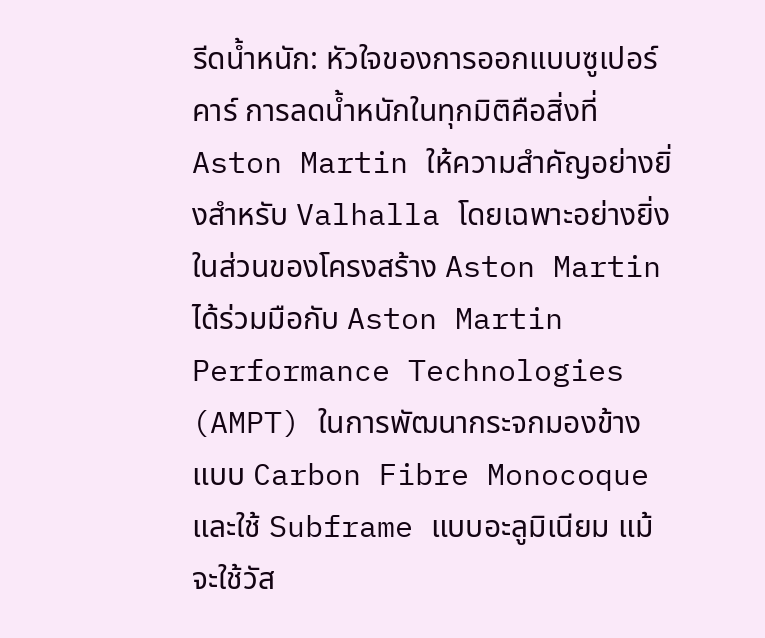รีดน้ำหนัก: หัวใจของการออกแบบซูเปอร์คาร์ การลดน้ำหนักในทุกมิติคือสิ่งที่ Aston Martin ให้ความสำคัญอย่างยิ่งสำหรับ Valhalla โดยเฉพาะอย่างยิ่งในส่วนของโครงสร้าง Aston Martin ได้ร่วมมือกับ Aston Martin Performance Technologies (AMPT) ในการพัฒนากระจกมองข้างแบบ Carbon Fibre Monocoque และใช้ Subframe แบบอะลูมิเนียม แม้จะใช้วัส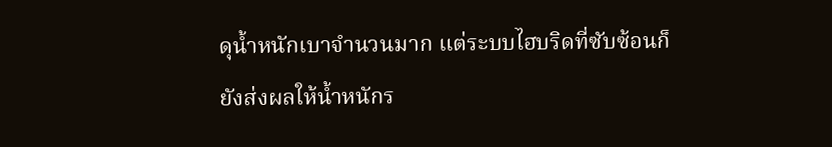ดุน้ำหนักเบาจำนวนมาก แต่ระบบไฮบริดที่ซับซ้อนก็ยังส่งผลให้น้ำหนักร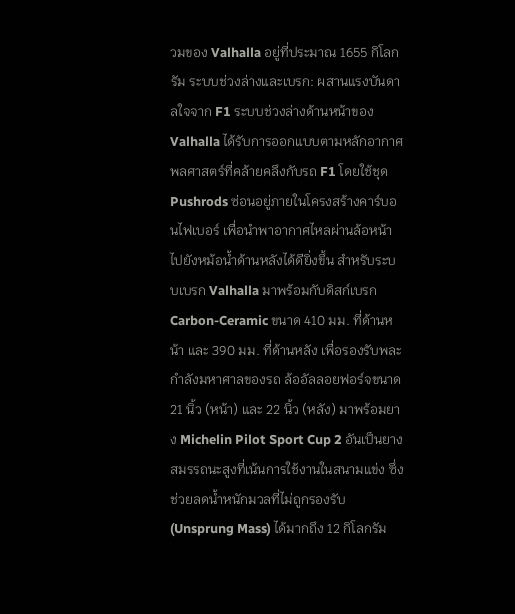วมของ Valhalla อยู่ที่ประมาณ 1655 กิโลกรัม ระบบช่วงล่างและเบรก: ผสานแรงบันดาลใจจาก F1 ระบบช่วงล่างด้านหน้าของ Valhalla ได้รับการออกแบบตามหลักอากาศพลศาสตร์ที่คล้ายคลึงกับรถ F1 โดยใช้ชุด Pushrods ซ่อนอยู่ภายในโครงสร้างคาร์บอนไฟเบอร์ เพื่อนำพาอากาศไหลผ่านล้อหน้าไปยังหม้อน้ำด้านหลังได้ดียิ่งขึ้น สำหรับระบบเบรก Valhalla มาพร้อมกับดิสก์เบรก Carbon-Ceramic ขนาด 410 มม. ที่ด้านหน้า และ 390 มม. ที่ด้านหลัง เพื่อรองรับพละกำลังมหาศาลของรถ ล้ออัลลอยฟอร์จขนาด 21 นิ้ว (หน้า) และ 22 นิ้ว (หลัง) มาพร้อมยาง Michelin Pilot Sport Cup 2 อันเป็นยางสมรรถนะสูงที่เน้นการใช้งานในสนามแข่ง ซึ่งช่วยลดน้ำหนักมวลที่ไม่ถูกรองรับ (Unsprung Mass) ได้มากถึง 12 กิโลกรัม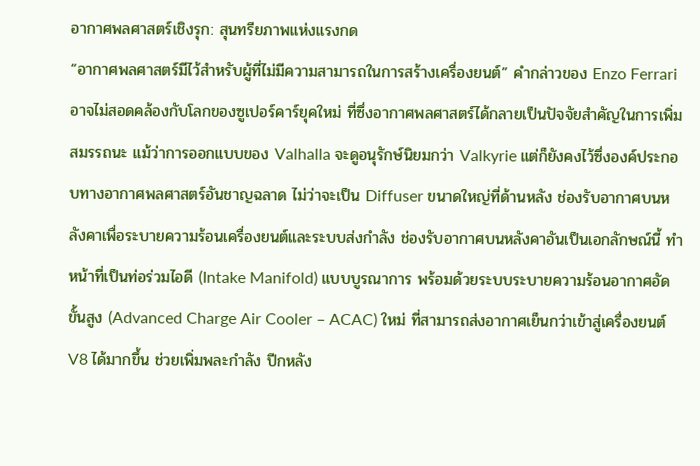อากาศพลศาสตร์เชิงรุก: สุนทรียภาพแห่งแรงกด
“อากาศพลศาสตร์มีไว้สำหรับผู้ที่ไม่มีความสามารถในการสร้างเครื่องยนต์” คำกล่าวของ Enzo Ferrari อาจไม่สอดคล้องกับโลกของซูเปอร์คาร์ยุคใหม่ ที่ซึ่งอากาศพลศาสตร์ได้กลายเป็นปัจจัยสำคัญในการเพิ่มสมรรถนะ แม้ว่าการออกแบบของ Valhalla จะดูอนุรักษ์นิยมกว่า Valkyrie แต่ก็ยังคงไว้ซึ่งองค์ประกอบทางอากาศพลศาสตร์อันชาญฉลาด ไม่ว่าจะเป็น Diffuser ขนาดใหญ่ที่ด้านหลัง ช่องรับอากาศบนหลังคาเพื่อระบายความร้อนเครื่องยนต์และระบบส่งกำลัง ช่องรับอากาศบนหลังคาอันเป็นเอกลักษณ์นี้ ทำหน้าที่เป็นท่อร่วมไอดี (Intake Manifold) แบบบูรณาการ พร้อมด้วยระบบระบายความร้อนอากาศอัดขั้นสูง (Advanced Charge Air Cooler – ACAC) ใหม่ ที่สามารถส่งอากาศเย็นกว่าเข้าสู่เครื่องยนต์ V8 ได้มากขึ้น ช่วยเพิ่มพละกำลัง ปีกหลัง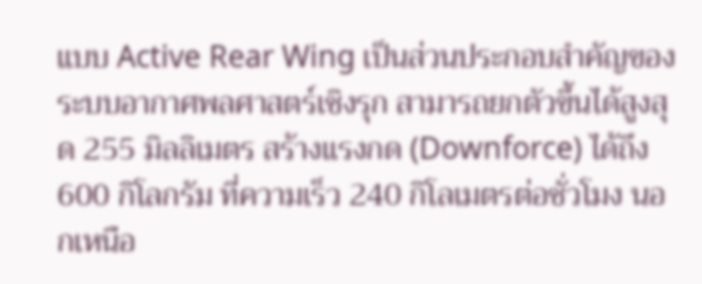แบบ Active Rear Wing เป็นส่วนประกอบสำคัญของระบบอากาศพลศาสตร์เชิงรุก สามารถยกตัวขึ้นได้สูงสุด 255 มิลลิเมตร สร้างแรงกด (Downforce) ได้ถึง 600 กิโลกรัม ที่ความเร็ว 240 กิโลเมตรต่อชั่วโมง นอกเหนือ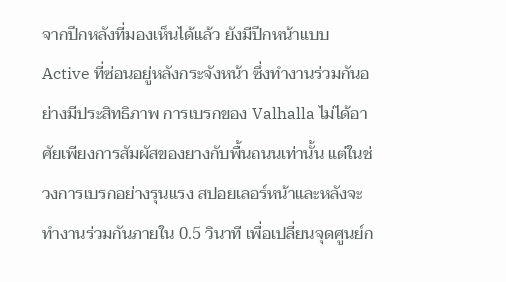จากปีกหลังที่มองเห็นได้แล้ว ยังมีปีกหน้าแบบ Active ที่ซ่อนอยู่หลังกระจังหน้า ซึ่งทำงานร่วมกันอย่างมีประสิทธิภาพ การเบรกของ Valhalla ไม่ได้อาศัยเพียงการสัมผัสของยางกับพื้นถนนเท่านั้น แต่ในช่วงการเบรกอย่างรุนแรง สปอยเลอร์หน้าและหลังจะทำงานร่วมกันภายใน 0.5 วินาที เพื่อเปลี่ยนจุดศูนย์ก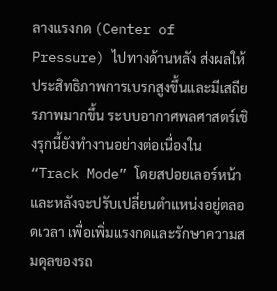ลางแรงกด (Center of Pressure) ไปทางด้านหลัง ส่งผลให้ประสิทธิภาพการเบรกสูงขึ้นและมีเสถียรภาพมากขึ้น ระบบอากาศพลศาสตร์เชิงรุกนี้ยังทำงานอย่างต่อเนื่องใน “Track Mode” โดยสปอยเลอร์หน้าและหลังจะปรับเปลี่ยนตำแหน่งอยู่ตลอดเวลา เพื่อเพิ่มแรงกดและรักษาความสมดุลของรถ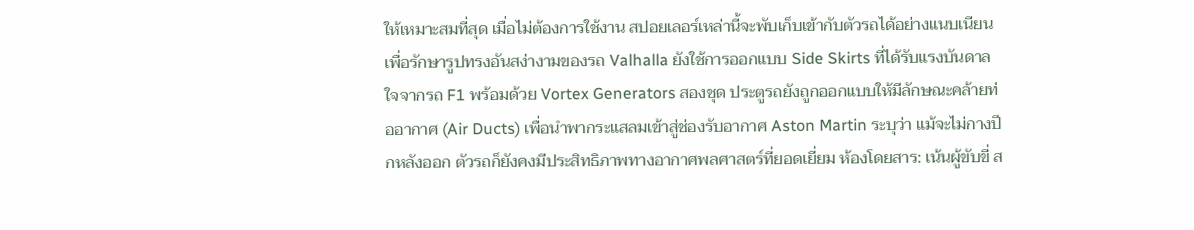ให้เหมาะสมที่สุด เมื่อไม่ต้องการใช้งาน สปอยเลอร์เหล่านี้จะพับเก็บเข้ากับตัวรถได้อย่างแนบเนียน เพื่อรักษารูปทรงอันสง่างามของรถ Valhalla ยังใช้การออกแบบ Side Skirts ที่ได้รับแรงบันดาลใจจากรถ F1 พร้อมด้วย Vortex Generators สองชุด ประตูรถยังถูกออกแบบให้มีลักษณะคล้ายท่ออากาศ (Air Ducts) เพื่อนำพากระแสลมเข้าสู่ช่องรับอากาศ Aston Martin ระบุว่า แม้จะไม่กางปีกหลังออก ตัวรถก็ยังคงมีประสิทธิภาพทางอากาศพลศาสตร์ที่ยอดเยี่ยม ห้องโดยสาร: เน้นผู้ขับขี่ ส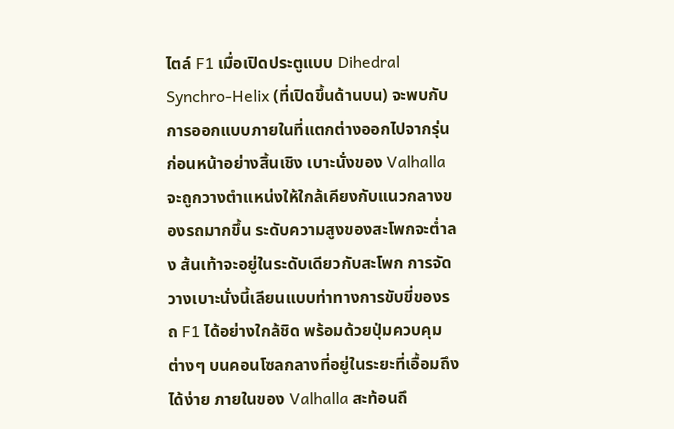ไตล์ F1 เมื่อเปิดประตูแบบ Dihedral Synchro-Helix (ที่เปิดขึ้นด้านบน) จะพบกับการออกแบบภายในที่แตกต่างออกไปจากรุ่นก่อนหน้าอย่างสิ้นเชิง เบาะนั่งของ Valhalla จะถูกวางตำแหน่งให้ใกล้เคียงกับแนวกลางของรถมากขึ้น ระดับความสูงของสะโพกจะต่ำลง ส้นเท้าจะอยู่ในระดับเดียวกับสะโพก การจัดวางเบาะนั่งนี้เลียนแบบท่าทางการขับขี่ของรถ F1 ได้อย่างใกล้ชิด พร้อมด้วยปุ่มควบคุมต่างๆ บนคอนโซลกลางที่อยู่ในระยะที่เอื้อมถึงได้ง่าย ภายในของ Valhalla สะท้อนถึ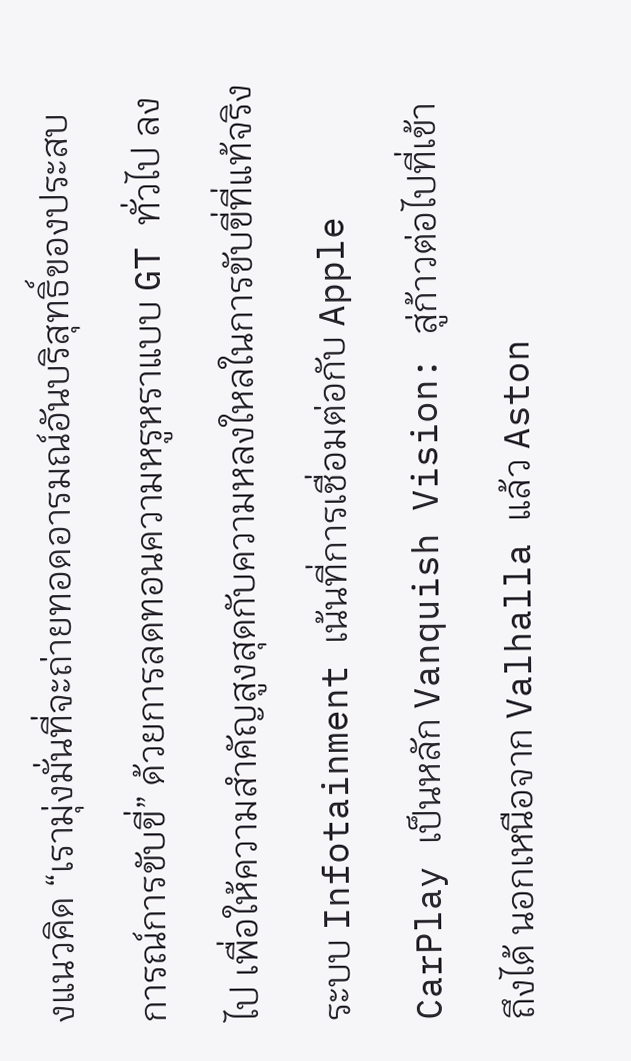งแนวคิด “เรามุ่งมั่นที่จะถ่ายทอดอารมณ์อันบริสุทธิ์ของประสบการณ์การขับขี่” ด้วยการลดทอนความหรูหราแบบ GT ทั่วไป ลงไป เพื่อให้ความสำคัญสูงสุดกับความหลงใหลในการขับขี่ที่แท้จริง ระบบ Infotainment เน้นที่การเชื่อมต่อกับ Apple CarPlay เป็นหลัก Vanquish Vision: สู่ก้าวต่อไปที่เข้าถึงได้ นอกเหนือจาก Valhalla แล้ว Aston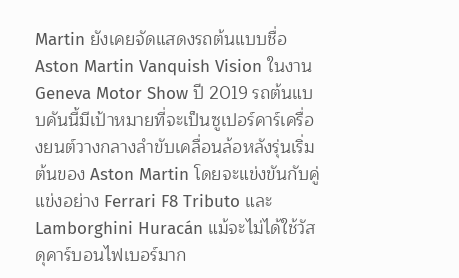Martin ยังเคยจัดแสดงรถต้นแบบชื่อ Aston Martin Vanquish Vision ในงาน Geneva Motor Show ปี 2019 รถต้นแบบคันนี้มีเป้าหมายที่จะเป็นซูเปอร์คาร์เครื่องยนต์วางกลางลำขับเคลื่อนล้อหลังรุ่นเริ่มต้นของ Aston Martin โดยจะแข่งขันกับคู่แข่งอย่าง Ferrari F8 Tributo และ Lamborghini Huracán แม้จะไม่ได้ใช้วัสดุคาร์บอนไฟเบอร์มาก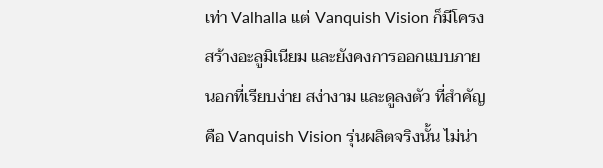เท่า Valhalla แต่ Vanquish Vision ก็มีโครงสร้างอะลูมิเนียม และยังคงการออกแบบภายนอกที่เรียบง่าย สง่างาม และดูลงตัว ที่สำคัญคือ Vanquish Vision รุ่นผลิตจริงนั้น ไม่น่า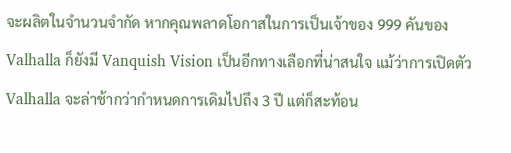จะผลิตในจำนวนจำกัด หากคุณพลาดโอกาสในการเป็นเจ้าของ 999 คันของ Valhalla ก็ยังมี Vanquish Vision เป็นอีกทางเลือกที่น่าสนใจ แม้ว่าการเปิดตัว Valhalla จะล่าช้ากว่ากำหนดการเดิมไปถึง 3 ปี แต่ก็สะท้อน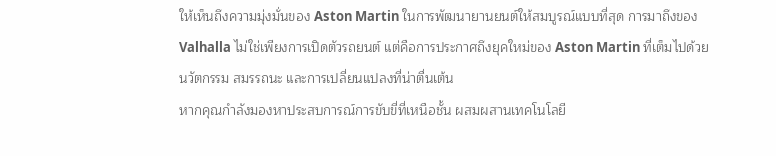ให้เห็นถึงความมุ่งมั่นของ Aston Martin ในการพัฒนายานยนต์ให้สมบูรณ์แบบที่สุด การมาถึงของ Valhalla ไม่ใช่เพียงการเปิดตัวรถยนต์ แต่คือการประกาศถึงยุคใหม่ของ Aston Martin ที่เต็มไปด้วยนวัตกรรม สมรรถนะ และการเปลี่ยนแปลงที่น่าตื่นเต้น
หากคุณกำลังมองหาประสบการณ์การขับขี่ที่เหนือชั้น ผสมผสานเทคโนโลยี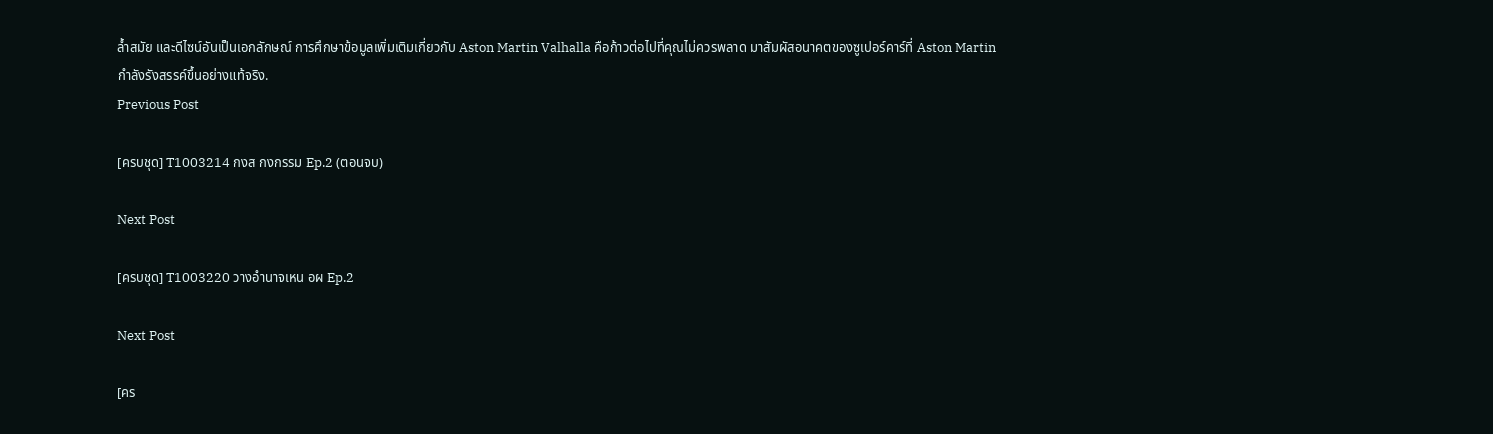ล้ำสมัย และดีไซน์อันเป็นเอกลักษณ์ การศึกษาข้อมูลเพิ่มเติมเกี่ยวกับ Aston Martin Valhalla คือก้าวต่อไปที่คุณไม่ควรพลาด มาสัมผัสอนาคตของซูเปอร์คาร์ที่ Aston Martin กำลังรังสรรค์ขึ้นอย่างแท้จริง.
Previous Post

[ครบชุด] T1003214 กงส กงกรรม Ep.2 (ตอนจบ)

Next Post

[ครบชุด] T1003220 วางอำนาจเหน อผ Ep.2

Next Post

[คร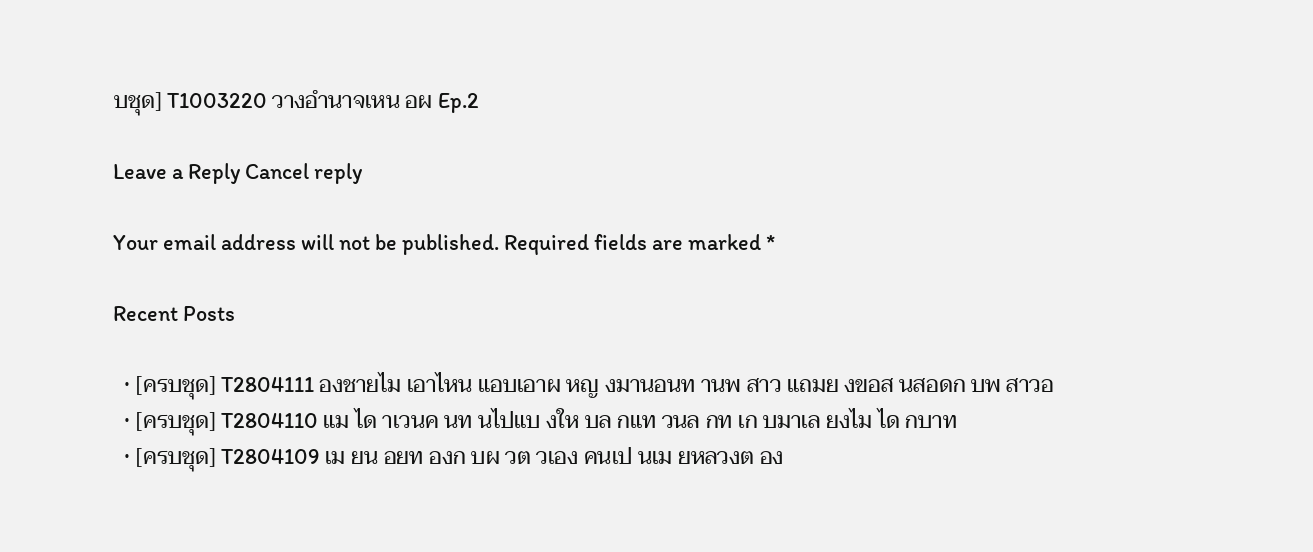บชุด] T1003220 วางอำนาจเหน อผ Ep.2

Leave a Reply Cancel reply

Your email address will not be published. Required fields are marked *

Recent Posts

  • [ครบชุด] T2804111 องชายไม เอาไหน แอบเอาผ หญ งมานอนท านพ สาว แถมย งขอส นสอดก บพ สาวอ
  • [ครบชุด] T2804110 แม ได าเวนค นท นไปแบ งให บล กแท วนล กท เก บมาเล ยงไม ได กบาท
  • [ครบชุด] T2804109 เม ยน อยท องก บผ วต วเอง คนเป นเม ยหลวงต อง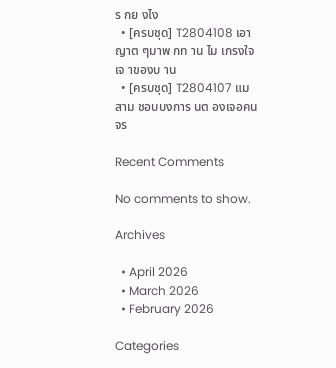ร กย งไง
  • [ครบชุด] T2804108 เอาญาต ๆมาพ กท าน ไม เกรงใจเจ าของบ าน
  • [ครบชุด] T2804107 แม สาม ชอบบงการ นต องเจอคนจร

Recent Comments

No comments to show.

Archives

  • April 2026
  • March 2026
  • February 2026

Categories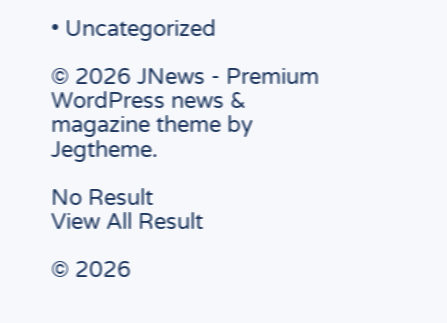• Uncategorized

© 2026 JNews - Premium WordPress news & magazine theme by Jegtheme.

No Result
View All Result

© 2026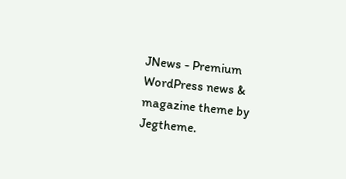JNews - Premium WordPress news & magazine theme by Jegtheme.